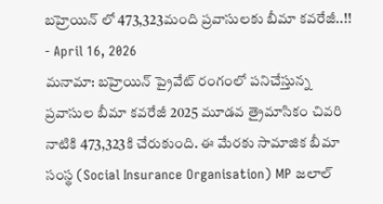బహ్రెయిన్ లో 473,323మంది ప్రవాసులకు బీమా కవరేజీ..!!
- April 16, 2026
మనామా: బహ్రెయిన్ ప్రైవేట్ రంగంలో పనిచేస్తున్న ప్రవాసుల బీమా కవరేజీ 2025 మూడవ త్రైమాసికం చివరి నాటికి 473,323కి చేరుకుంది. ఈ మేరకు సామాజిక బీమా సంస్థ (Social Insurance Organisation) MP జలాల్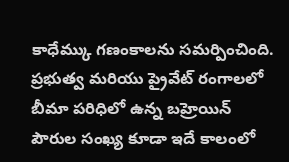కాధేమ్కు గణంకాలను సమర్పించింది.
ప్రభుత్వ మరియు ప్రైవేట్ రంగాలలో బీమా పరిధిలో ఉన్న బహ్రెయిన్ పౌరుల సంఖ్య కూడా ఇదే కాలంలో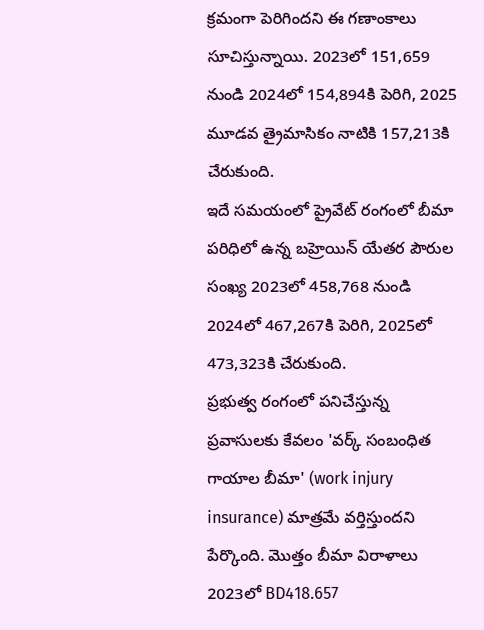క్రమంగా పెరిగిందని ఈ గణాంకాలు సూచిస్తున్నాయి. 2023లో 151,659 నుండి 2024లో 154,894కి పెరిగి, 2025 మూడవ త్రైమాసికం నాటికి 157,213కి చేరుకుంది.
ఇదే సమయంలో ప్రైవేట్ రంగంలో బీమా పరిధిలో ఉన్న బహ్రెయిన్ యేతర పౌరుల సంఖ్య 2023లో 458,768 నుండి 2024లో 467,267కి పెరిగి, 2025లో 473,323కి చేరుకుంది.
ప్రభుత్వ రంగంలో పనిచేస్తున్న ప్రవాసులకు కేవలం 'వర్క్ సంబంధిత గాయాల బీమా' (work injury insurance) మాత్రమే వర్తిస్తుందని పేర్కొంది. మొత్తం బీమా విరాళాలు 2023లో BD418.657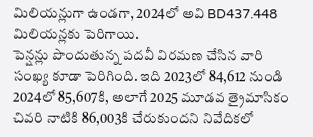మిలియన్లుగా ఉండగా, 2024లో అవి BD437.448 మిలియన్లకు పెరిగాయి.
పెన్షన్లు పొందుతున్న పదవీ విరమణ చేసిన వారి సంఖ్య కూడా పెరిగింది. ఇది 2023లో 84,612 నుండి 2024లో 85,607కి, అలాగే 2025 మూడవ త్రైమాసికం చివరి నాటికి 86,003కి చేరుకుందని నివేదికలో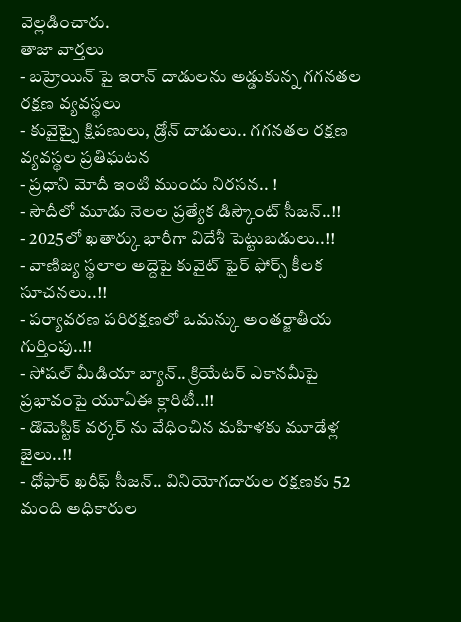వెల్లడించారు.
తాజా వార్తలు
- బహ్రెయిన్ పై ఇరాన్ దాడులను అడ్డుకున్న గగనతల రక్షణ వ్యవస్థలు
- కువైట్పై క్షిపణులు, డ్రోన్ దాడులు.. గగనతల రక్షణ వ్యవస్థల ప్రతిఘటన
- ప్రధాని మోదీ ఇంటి ముందు నిరసన.. !
- సౌదీలో మూడు నెలల ప్రత్యేక డిస్కౌంట్ సీజన్..!!
- 2025లో ఖతార్కు భారీగా విదేశీ పెట్టుబడులు..!!
- వాణిజ్య స్థలాల అద్దెపై కువైట్ ఫైర్ ఫోర్స్ కీలక సూచనలు..!!
- పర్యావరణ పరిరక్షణలో ఒమన్కు అంతర్జాతీయ గుర్తింపు..!!
- సోషల్ మీడియా బ్యాన్.. క్రియేటర్ ఎకానమీపై ప్రభావంపై యూఏఈ క్లారిటీ..!!
- డొమెస్టిక్ వర్కర్ ను వేధించిన మహిళకు మూడేళ్ల జైలు..!!
- ధోఫార్ ఖరీఫ్ సీజన్.. వినియోగదారుల రక్షణకు 52 మంది అధికారుల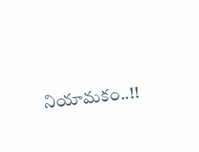నియామకం..!!